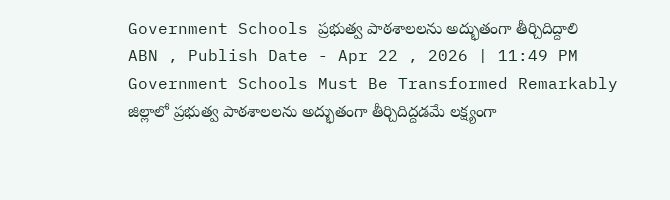Government Schools ప్రభుత్వ పాఠశాలలను అద్భుతంగా తీర్చిదిద్దాలి
ABN , Publish Date - Apr 22 , 2026 | 11:49 PM
Government Schools Must Be Transformed Remarkably జిల్లాలో ప్రభుత్వ పాఠశాలలను అద్భుతంగా తీర్చిదిద్దడమే లక్ష్యంగా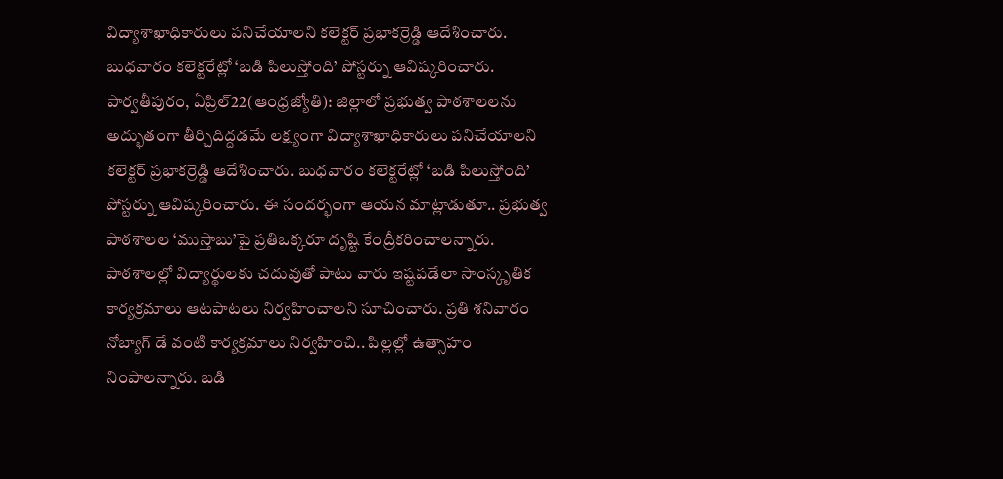విద్యాశాఖాధికారులు పనిచేయాలని కలెక్టర్ ప్రభాకర్రెడ్డి ఆదేశించారు. బుధవారం కలెక్టరేట్లో ‘బడి పిలుస్తోంది’ పోస్టర్ను ఆవిష్కరించారు.
పార్వతీపురం, ఏప్రిల్22(ఆంధ్రజ్యోతి): జిల్లాలో ప్రభుత్వ పాఠశాలలను అద్భుతంగా తీర్చిదిద్దడమే లక్ష్యంగా విద్యాశాఖాధికారులు పనిచేయాలని కలెక్టర్ ప్రభాకర్రెడ్డి ఆదేశించారు. బుధవారం కలెక్టరేట్లో ‘బడి పిలుస్తోంది’ పోస్టర్ను ఆవిష్కరించారు. ఈ సందర్భంగా ఆయన మాట్లాడుతూ.. ప్రభుత్వ పాఠశాలల ‘ముస్తాబు’పై ప్రతిఒక్కరూ దృష్టి కేంద్రీకరించాలన్నారు. పాఠశాలల్లో విద్యార్థులకు చదువుతో పాటు వారు ఇష్టపడేలా సాంస్కృతిక కార్యక్రమాలు ఆటపాటలు నిర్వహించాలని సూచించారు. ప్రతి శనివారం నోబ్యాగ్ డే వంటి కార్యక్రమాలు నిర్వహించి.. పిల్లల్లో ఉత్సాహం నింపాలన్నారు. బడి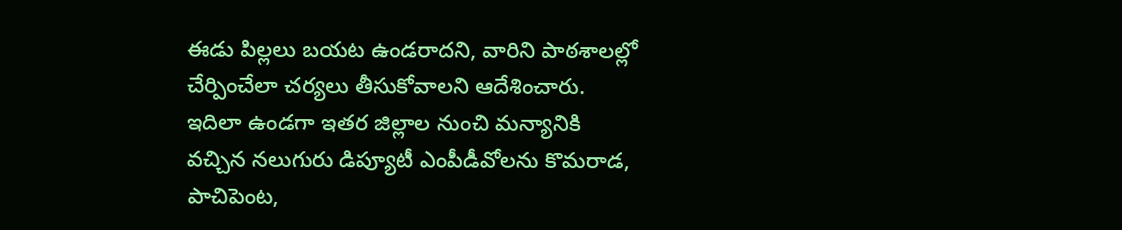ఈడు పిల్లలు బయట ఉండరాదని, వారిని పాఠశాలల్లో చేర్పించేలా చర్యలు తీసుకోవాలని ఆదేశించారు. ఇదిలా ఉండగా ఇతర జిల్లాల నుంచి మన్యానికి వచ్చిన నలుగురు డిప్యూటీ ఎంపీడీవోలను కొమరాడ, పాచిపెంట,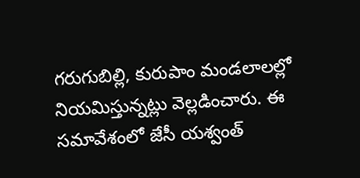గరుగుబిల్లి, కురుపాం మండలాలల్లో నియమిస్తున్నట్లు వెల్లడించారు. ఈ సమావేశంలో జేసీ యశ్వంత్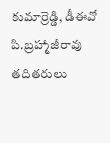కుమార్రెడ్డి, డీఈవో పి.బ్రహ్మాజీరావు తదితరులు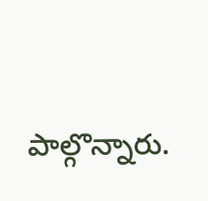పాల్గొన్నారు.